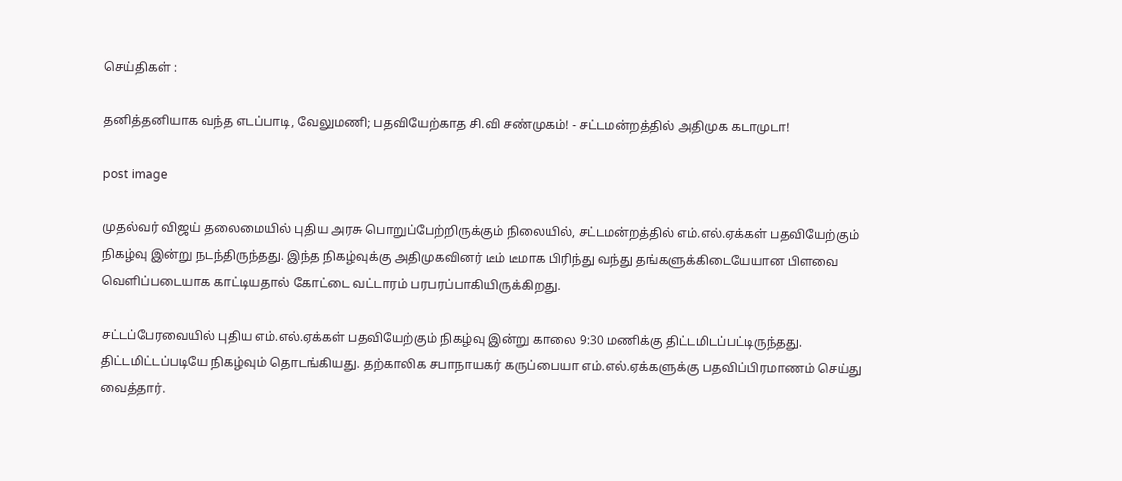செய்திகள் :

தனித்தனியாக வந்த எடப்பாடி, வேலுமணி; பதவியேற்காத சி.வி சண்முகம்! - சட்டமன்றத்தில் அதிமுக கடாமுடா!

post image

முதல்வர் விஜய் தலைமையில் புதிய அரசு பொறுப்பேற்றிருக்கும் நிலையில், சட்டமன்றத்தில் எம்.எல்.ஏக்கள் பதவியேற்கும் நிகழ்வு இன்று நடந்திருந்தது. இந்த நிகழ்வுக்கு அதிமுகவினர் டீம் டீமாக பிரிந்து வந்து தங்களுக்கிடையேயான பிளவை வெளிப்படையாக காட்டியதால் கோட்டை வட்டாரம் பரபரப்பாகியிருக்கிறது.

சட்டப்பேரவையில் புதிய எம்.எல்.ஏக்கள் பதவியேற்கும் நிகழ்வு இன்று காலை 9:30 மணிக்கு திட்டமிடப்பட்டிருந்தது. திட்டமிட்டப்படியே நிகழ்வும் தொடங்கியது. தற்காலிக சபாநாயகர் கருப்பையா எம்.எல்.ஏக்களுக்கு பதவிப்பிரமாணம் செய்து வைத்தார்.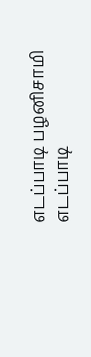எடப்பாடி பழனிசாமி
எடப்பாடி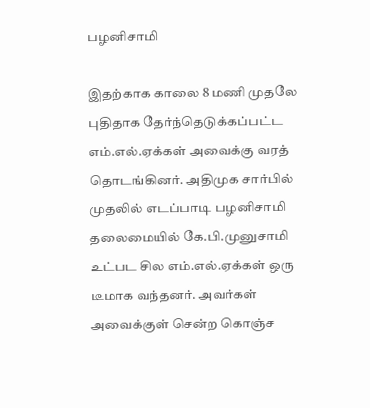பழனிசாமி

இதற்காக காலை 8 மணி முதலே புதிதாக தேர்ந்தெடுக்கப்பட்ட எம்.எல்.ஏக்கள் அவைக்கு வரத் தொடங்கினர். அதிமுக சார்பில் முதலில் எடப்பாடி பழனிசாமி தலைமையில் கே.பி.முனுசாமி உட்பட சில எம்.எல்.ஏக்கள் ஒரு டீமாக வந்தனர். அவர்கள் அவைக்குள் சென்ற கொஞ்ச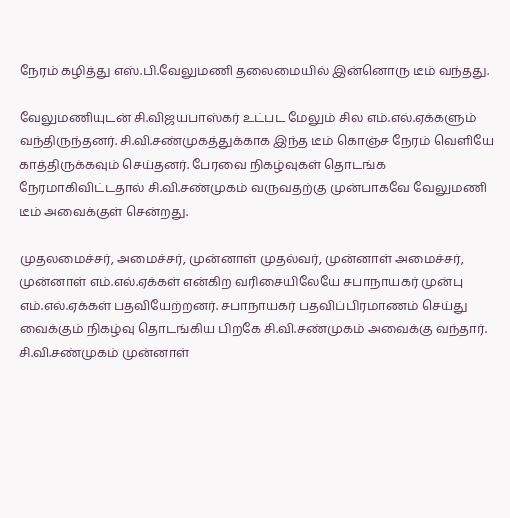நேரம் கழித்து எஸ்.பி.வேலுமணி தலைமையில் இன்னொரு டீம் வந்தது.

வேலுமணியுடன் சி.விஜயபாஸ்கர் உட்பட மேலும் சில எம்.எல்.ஏக்களும் வந்திருந்தனர். சி.வி.சண்முகத்துக்காக இந்த டீம் கொஞ்ச நேரம் வெளியே காத்திருக்கவும் செய்தனர். பேரவை நிகழ்வுகள் தொடங்க நேரமாகிவிட்டதால் சி.வி.சண்முகம் வருவதற்கு முன்பாகவே வேலுமணி டீம் அவைக்குள் சென்றது.

முதலமைச்சர், அமைச்சர், முன்னாள் முதல்வர், முன்னாள் அமைச்சர், முன்னாள் எம்.எல்.ஏக்கள் என்கிற வரிசையிலேயே சபாநாயகர் முன்பு எம்.எல்.ஏக்கள் பதவியேற்றனர். சபாநாயகர் பதவிப்பிரமாணம் செய்து வைக்கும் நிகழ்வு தொடங்கிய பிறகே சி.வி.சண்முகம் அவைக்கு வந்தார். சி.வி.சண்முகம் முன்னாள்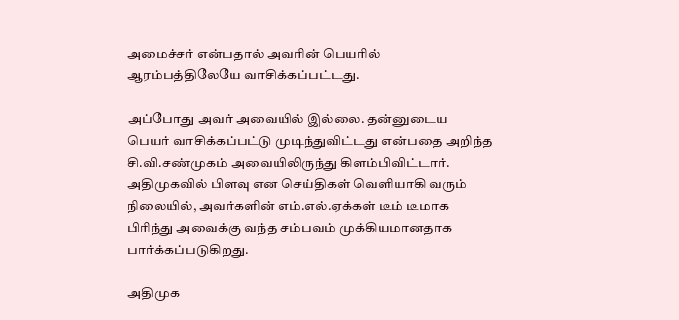அமைச்சர் என்பதால் அவரின் பெயரில் ஆரம்பத்திலேயே வாசிக்கப்பட்டது.

அப்போது அவர் அவையில் இல்லை. தன்னுடைய பெயர் வாசிக்கப்பட்டு முடிந்துவிட்டது என்பதை அறிந்த சி.வி.சண்முகம் அவையிலிருந்து கிளம்பிவிட்டார். அதிமுகவில் பிளவு என செய்திகள் வெளியாகி வரும் நிலையில், அவர்களின் எம்.எல்.ஏக்கள் டீம் டீமாக பிரிந்து அவைக்கு வந்த சம்பவம் முக்கியமானதாக பார்க்கப்படுகிறது.

அதிமுக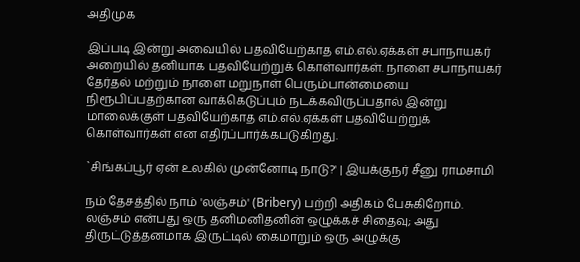அதிமுக

இப்படி இன்று அவையில் பதவியேற்காத எம்.எல்.ஏக்கள் சபாநாயகர் அறையில் தனியாக பதவியேற்றுக் கொள்வார்கள். நாளை சபாநாயகர் தேர்தல் மற்றும் நாளை மறுநாள் பெரும்பான்மையை நிரூபிப்பதற்கான வாக்கெடுப்பும் நடக்கவிருப்பதால் இன்று மாலைக்குள் பதவியேற்காத எம்.எல்.ஏக்கள் பதவியேற்றுக் கொள்வார்கள் என எதிர்ப்பார்க்கபடுகிறது.

`சிங்கப்பூர் ஏன் உலகில் முன்னோடி நாடு?' | இயக்குநர் சீனு ராமசாமி

நம் தேசத்தில் நாம் 'லஞ்சம்' (Bribery) பற்றி அதிகம் பேசுகிறோம். லஞ்சம் என்பது ஒரு தனிமனிதனின் ஒழுக்கச் சிதைவு; அது திருட்டுத்தனமாக இருட்டில் கைமாறும் ஒரு அழுக்கு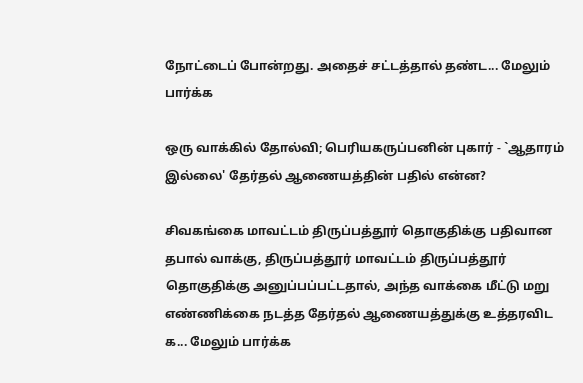நோட்டைப் போன்றது. அதைச் சட்டத்தால் தண்ட... மேலும் பார்க்க

ஒரு வாக்கில் தோல்வி; பெரியகருப்பனின் புகார் - `ஆதாரம் இல்லை' தேர்தல் ஆணையத்தின் பதில் என்ன?

சிவகங்கை மாவட்டம் திருப்பத்தூர் தொகுதிக்கு பதிவான தபால் வாக்கு, திருப்பத்தூர் மாவட்டம் திருப்பத்தூர் தொகுதிக்கு அனுப்பப்பட்டதால், அந்த வாக்கை மீட்டு மறு எண்ணிக்கை நடத்த தேர்தல் ஆணையத்துக்கு உத்தரவிட க... மேலும் பார்க்க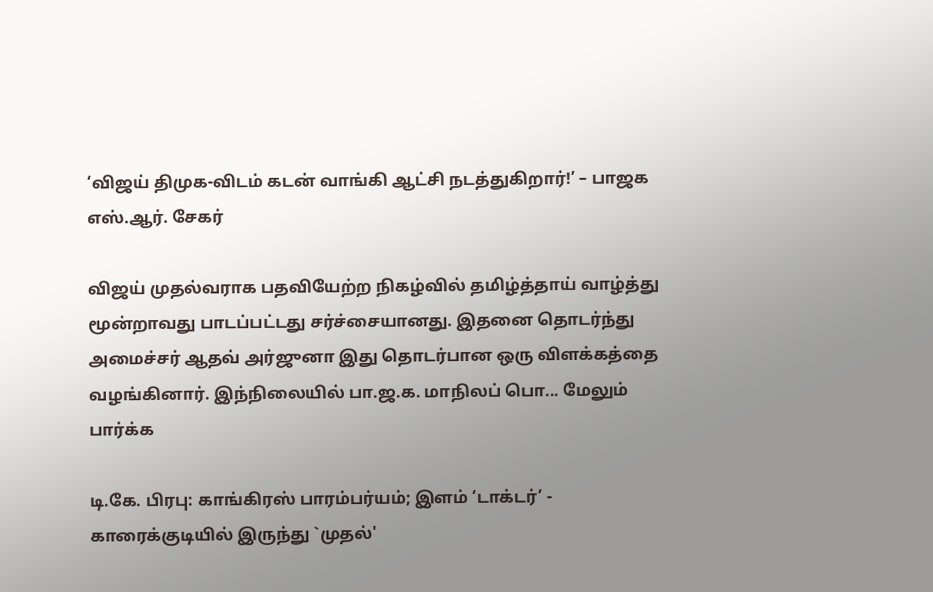‘விஜய் திமுக-விடம் கடன் வாங்கி ஆட்சி நடத்துகிறார்!’ – பாஜக எஸ்.ஆர். சேகர்

விஜய் முதல்வராக பதவியேற்ற நிகழ்வில் தமிழ்த்தாய் வாழ்த்து மூன்றாவது பாடப்பட்டது சர்ச்சையானது. இதனை தொடர்ந்து அமைச்சர் ஆதவ் அர்ஜுனா இது தொடர்பான ஒரு விளக்கத்தை வழங்கினார். இந்நிலையில் பா.ஜ.க. மாநிலப் பொ... மேலும் பார்க்க

டி.கே. பிரபு: காங்கிரஸ் பாரம்பர்யம்; இளம் ‘டாக்டர்’ - காரைக்குடியில் இருந்து `முதல்'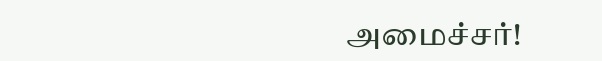அமைச்சர்!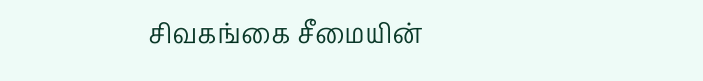சிவகங்கை சீமையின்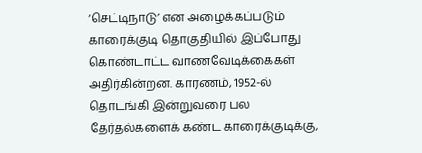‘செட்டிநாடு’ என அழைக்கப்படும் காரைக்குடி தொகுதியில் இப்போது கொண்டாட்ட வாணவேடிக்கைகள் அதிர்கின்றன. காரணம், 1952-ல் தொடங்கி இன்றுவரை பல தேர்தல்களைக் கண்ட காரைக்குடிக்கு,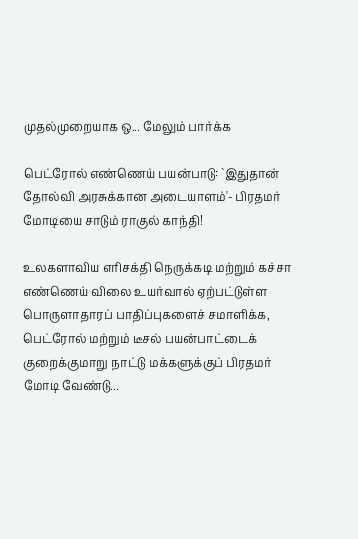முதல்முறையாக ஒ... மேலும் பார்க்க

பெட்ரோல் எண்ணெய் பயன்பாடு: `இதுதான் தோல்வி அரசுக்கான அடையாளம்'- பிரதமர் மோடியை சாடும் ராகுல் காந்தி!

உலகளாவிய எரிசக்தி நெருக்கடி மற்றும் கச்சா எண்ணெய் விலை உயர்வால் ஏற்பட்டுள்ள பொருளாதாரப் பாதிப்புகளைச் சமாளிக்க, பெட்ரோல் மற்றும் டீசல் பயன்பாட்டைக் குறைக்குமாறு நாட்டு மக்களுக்குப் பிரதமர் மோடி வேண்டு...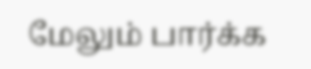மேலும் பார்க்க